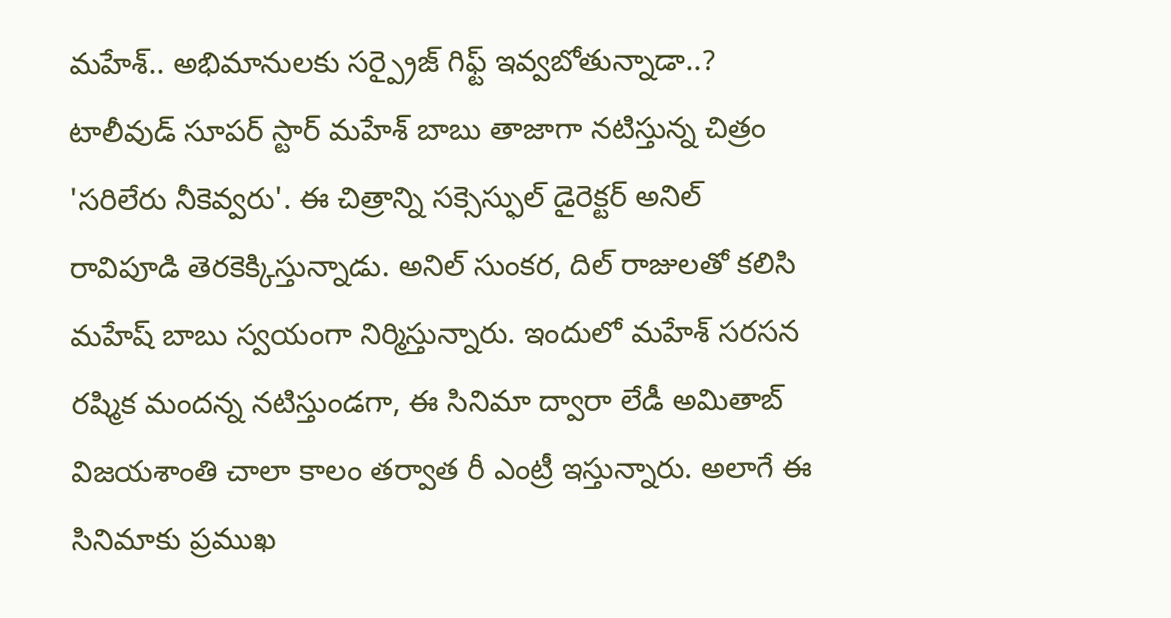మహేశ్.. అభిమానులకు సర్ప్రైజ్ గిఫ్ట్ ఇవ్వబోతున్నాడా..?
టాలీవుడ్ సూపర్ స్టార్ మహేశ్ బాబు తాజాగా నటిస్తున్న చిత్రం 'సరిలేరు నీకెవ్వరు'. ఈ చిత్రాన్ని సక్సెస్ఫుల్ డైరెక్టర్ అనిల్ రావిపూడి తెరకెక్కిస్తున్నాడు. అనిల్ సుంకర, దిల్ రాజులతో కలిసి మహేష్ బాబు స్వయంగా నిర్మిస్తున్నారు. ఇందులో మహేశ్ సరసన రష్మిక మందన్న నటిస్తుండగా, ఈ సినిమా ద్వారా లేడీ అమితాబ్ విజయశాంతి చాలా కాలం తర్వాత రీ ఎంట్రీ ఇస్తున్నారు. అలాగే ఈ సినిమాకు ప్రముఖ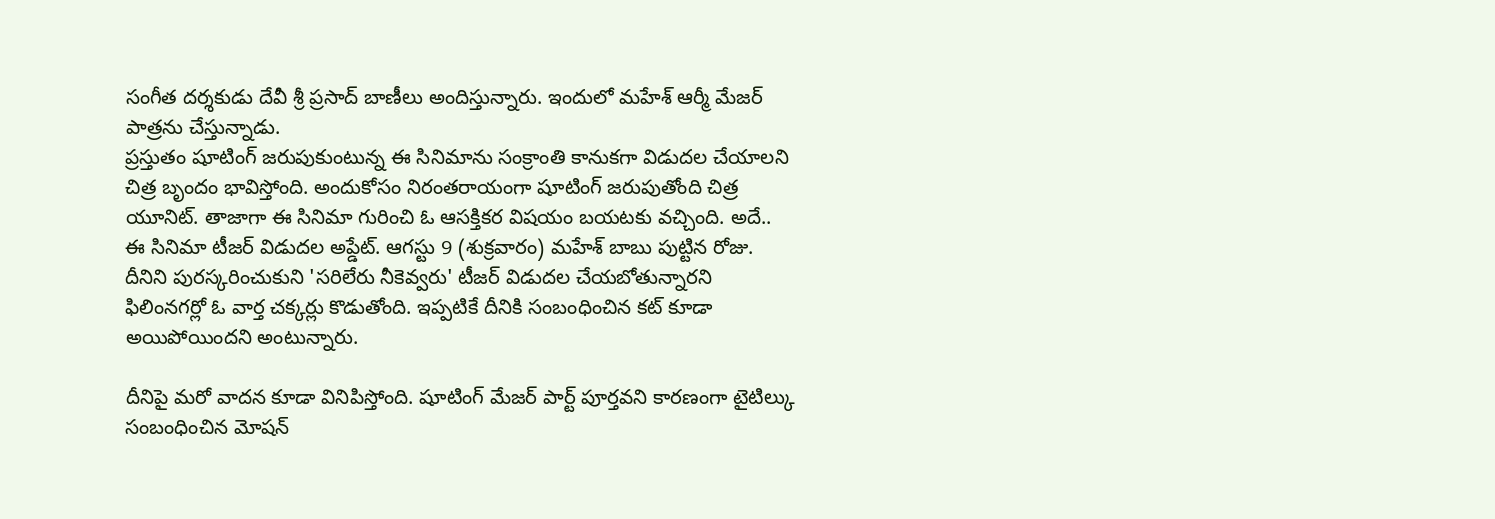సంగీత దర్శకుడు దేవీ శ్రీ ప్రసాద్ బాణీలు అందిస్తున్నారు. ఇందులో మహేశ్ ఆర్మీ మేజర్ పాత్రను చేస్తున్నాడు.
ప్రస్తుతం షూటింగ్ జరుపుకుంటున్న ఈ సినిమాను సంక్రాంతి కానుకగా విడుదల చేయాలని చిత్ర బృందం భావిస్తోంది. అందుకోసం నిరంతరాయంగా షూటింగ్ జరుపుతోంది చిత్ర యూనిట్. తాజాగా ఈ సినిమా గురించి ఓ ఆసక్తికర విషయం బయటకు వచ్చింది. అదే.. ఈ సినిమా టీజర్ విడుదల అప్డేట్. ఆగస్టు 9 (శుక్రవారం) మహేశ్ బాబు పుట్టిన రోజు. దీనిని పురస్కరించుకుని 'సరిలేరు నీకెవ్వరు' టీజర్ విడుదల చేయబోతున్నారని ఫిలింనగర్లో ఓ వార్త చక్కర్లు కొడుతోంది. ఇప్పటికే దీనికి సంబంధించిన కట్ కూడా అయిపోయిందని అంటున్నారు.

దీనిపై మరో వాదన కూడా వినిపిస్తోంది. షూటింగ్ మేజర్ పార్ట్ పూర్తవని కారణంగా టైటిల్కు సంబంధించిన మోషన్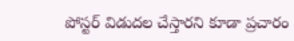పోస్టర్ విడుదల చేస్తారని కూడా ప్రచారం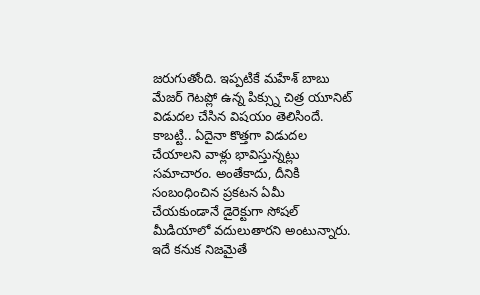జరుగుతోంది. ఇప్పటికే మహేశ్ బాబు మేజర్ గెటప్లో ఉన్న పిక్స్ను చిత్ర యూనిట్ విడుదల చేసిన విషయం తెలిసిందే. కాబట్టి.. ఏదైనా కొత్తగా విడుదల చేయాలని వాళ్లు భావిస్తున్నట్లు సమాచారం. అంతేకాదు, దీనికి సంబంధించిన ప్రకటన ఏమీ చేయకుండానే డైరెక్టుగా సోషల్ మీడియాలో వదులుతారని అంటున్నారు. ఇదే కనుక నిజమైతే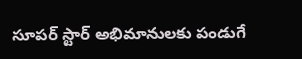సూపర్ స్టార్ అభిమానులకు పండుగే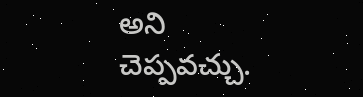అని చెప్పవచ్చు.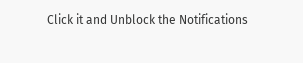Click it and Unblock the Notifications